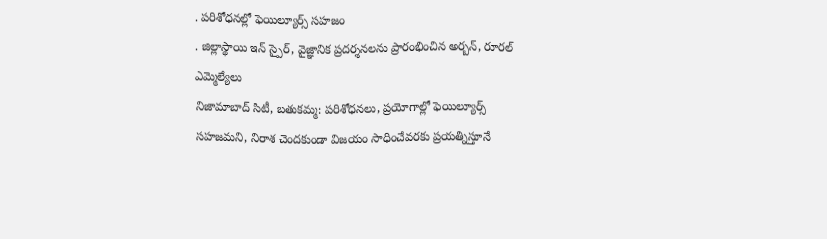. పరిశోధనల్లో ఫెయిల్యూర్స్ సహజం
. జిల్లాస్థాయి ఇన్ స్పైర్, వైజ్ఞానిక ప్రదర్శనలను ప్రారంభించిన అర్బన్, రూరల్ ఎమ్మెల్యేలు
నిజామాబాద్ సిటీ, బతుకమ్మ: పరిశోధనలు, ప్రయోగాల్లో ఫెయిల్యూర్స్ సహజమని, నిరాశ చెందకుండా విజయం సాధించేవరకు ప్రయత్నిస్తూనే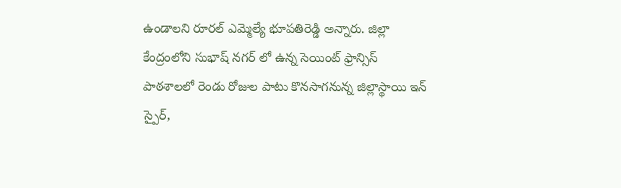ఉండాలని రూరల్ ఎమ్మెల్యే భూపతిరెడ్డి అన్నారు. జిల్లా కేంద్రంలోని సుభాష్ నగర్ లో ఉన్న సెయింట్ ఫ్రాన్సిస్ పాఠశాలలో రెండు రోజుల పాటు కొనసాగనున్న జిల్లాస్థాయి ఇన్ స్పైర్,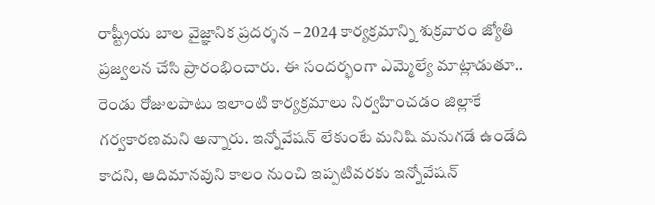రాష్ట్రీయ బాల వైజ్ఞానిక ప్రదర్శన – 2024 కార్యక్రమాన్ని శుక్రవారం జ్యోతి ప్రజ్వలన చేసి ప్రారంభించారు. ఈ సందర్భంగా ఎమ్మెల్యే మాట్లాడుతూ.. రెండు రోజులపాటు ఇలాంటి కార్యక్రమాలు నిర్వహించడం జిల్లాకే గర్వకారణమని అన్నారు. ఇన్నోవేషన్ లేకుంటే మనిషి మనుగడే ఉండేది కాదని, ఆదిమానవుని కాలం నుంచి ఇప్పటివరకు ఇన్నోవేషన్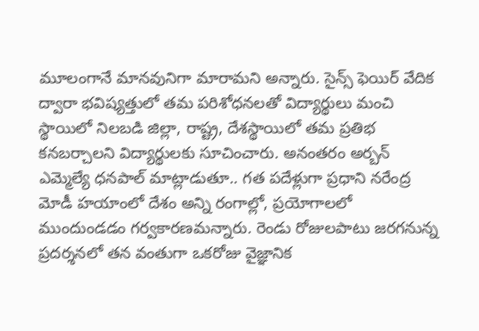మూలంగానే మానవునిగా మారామని అన్నారు. సైన్స్ ఫెయిర్ వేదిక ద్వారా భవిష్యత్తులో తమ పరిశోధనలతో విద్యార్థులు మంచి స్థాయిలో నిలబడి జిల్లా, రాష్ట్ర, దేశస్థాయిలో తమ ప్రతిభ కనబర్చాలని విద్యార్థులకు సూచించారు. అనంతరం అర్బన్ ఎమ్మెల్యే ధనపాల్ మాట్లాడుతూ.. గత పదేళ్లుగా ప్రధాని నరేంద్ర మోడీ హయాంలో దేశం అన్ని రంగాల్లో, ప్రయోగాలలో ముందుండడం గర్వకారణమన్నారు. రెండు రోజులపాటు జరగనున్న ప్రదర్శనలో తన వంతుగా ఒకరోజు వైజ్ఞానిక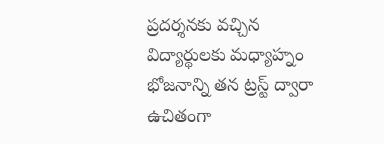ప్రదర్శనకు వచ్చిన విద్యార్థులకు మధ్యాహ్నం భోజనాన్ని తన ట్రస్ట్ ద్వారా ఉచితంగా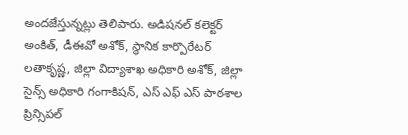అందజేస్తున్నట్లు తెలిపారు. అడిషనల్ కలెక్టర్ అంకిత్, డీఈవో అశోక్, స్థానిక కార్పొరేటర్ లతాకృష్ణ, జిల్లా విద్యాశాఖ అధికారి అశోక్, జిల్లా సైన్స్ అధికారి గంగాకిషన్, ఎస్ ఎఫ్ ఎస్ పాఠశాల ప్రిన్సిపల్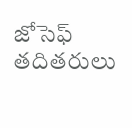జోసెఫ్ తదితరులు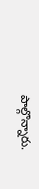పాల్గొన్నారు.